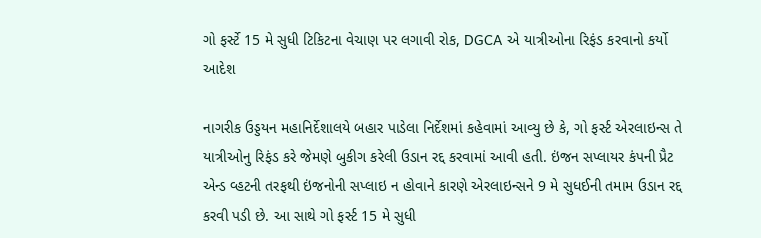ગો ફર્સ્ટે 15 મે સુધી ટિકિટના વેચાણ પર લગાવી રોક, DGCA એ યાત્રીઓના રિફંડ કરવાનો કર્યો આદેશ

નાગરીક ઉડ્ડયન મહાનિર્દેશાલયે બહાર પાડેલા નિર્દેશમાં કહેવામાં આવ્યુ છે કે, ગો ફર્સ્ટ એરલાઇન્સ તે યાત્રીઓનુ રિફંડ કરે જેમણે બુકીગ કરેલી ઉડાન રદ્દ કરવામાં આવી હતી. ઇંજન સપ્લાયર કંપની પ્રૈટ એન્ડ વ્હટની તરફથી ઇંજનોની સપ્લાઇ ન હોવાને કારણે એરલાઇન્સને 9 મે સુધઈની તમામ ઉડાન રદ્દ કરવી પડી છે. આ સાથે ગો ફર્સ્ટ 15 મે સુધી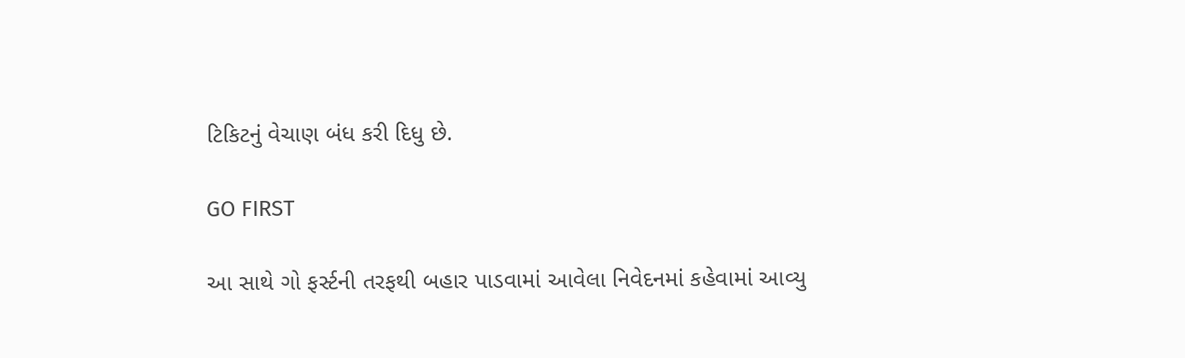ટિકિટનું વેચાણ બંધ કરી દિધુ છે.

GO FIRST

આ સાથે ગો ફર્સ્ટની તરફથી બહાર પાડવામાં આવેલા નિવેદનમાં કહેવામાં આવ્યુ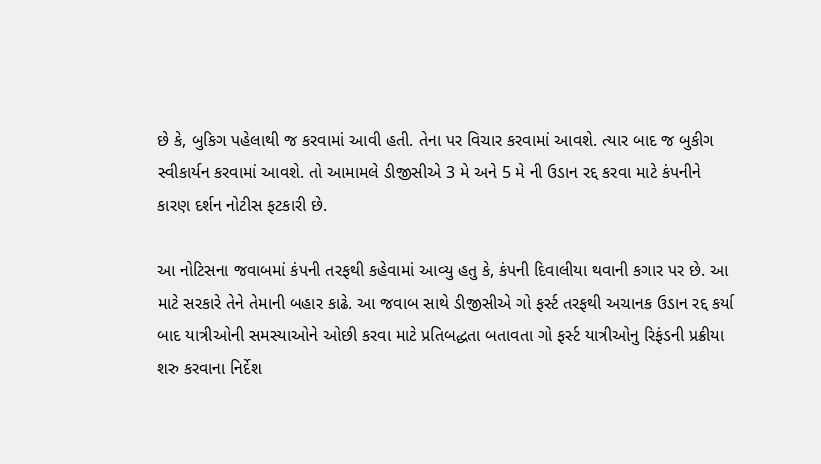છે કે, બુકિગ પહેલાથી જ કરવામાં આવી હતી. તેના પર વિચાર કરવામાં આવશે. ત્યાર બાદ જ બુકીગ સ્વીકાર્યન કરવામાં આવશે. તો આમામલે ડીજીસીએ 3 મે અને 5 મે ની ઉડાન રદ્દ કરવા માટે કંપનીને કારણ દર્શન નોટીસ ફટકારી છે.

આ નોટિસના જવાબમાં કંપની તરફથી કહેવામાં આવ્યુ હતુ કે, કંપની દિવાલીયા થવાની કગાર પર છે. આ માટે સરકારે તેને તેમાની બહાર કાઢે. આ જવાબ સાથે ડીજીસીએ ગો ફર્સ્ટ તરફથી અચાનક ઉડાન રદ્દ કર્યા બાદ યાત્રીઓની સમસ્યાઓને ઓછી કરવા માટે પ્રતિબદ્ધતા બતાવતા ગો ફર્સ્ટ યાત્રીઓનુ રિફંડની પ્રક્રીયા શરુ કરવાના નિર્દેશ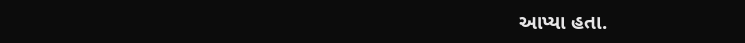આપ્યા હતા.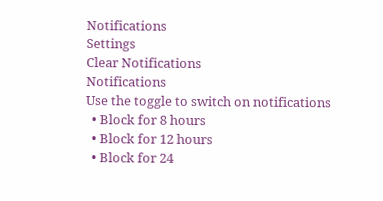Notifications
Settings
Clear Notifications
Notifications
Use the toggle to switch on notifications
  • Block for 8 hours
  • Block for 12 hours
  • Block for 24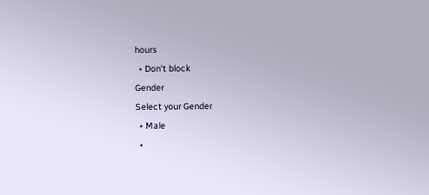hours
  • Don't block
Gender
Select your Gender
  • Male
  •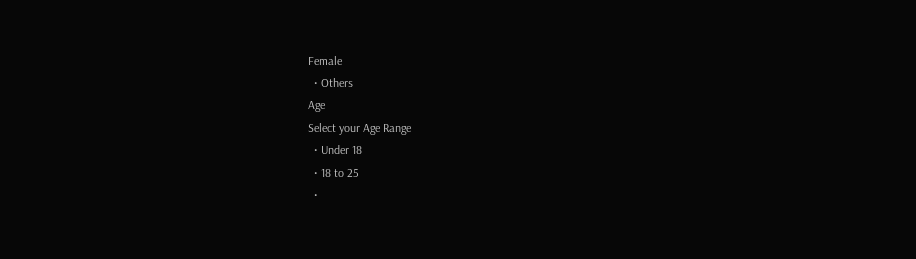Female
  • Others
Age
Select your Age Range
  • Under 18
  • 18 to 25
  •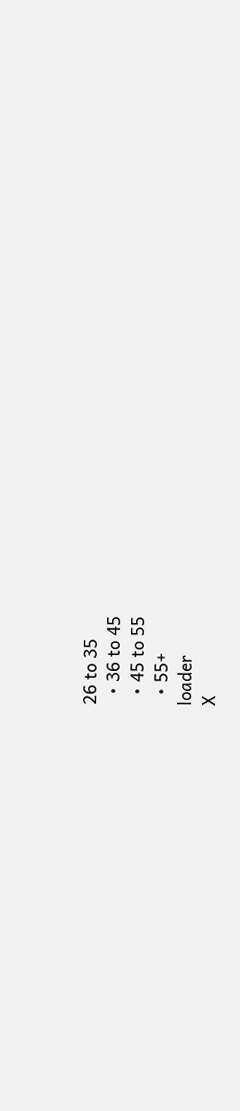26 to 35
  • 36 to 45
  • 45 to 55
  • 55+
loader
X